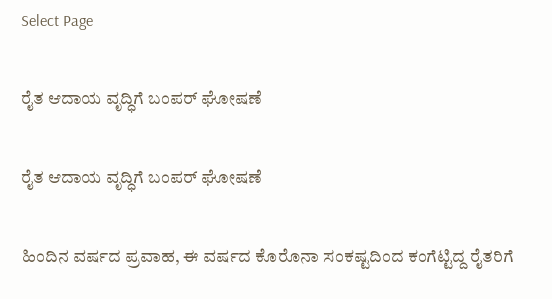Select Page

ರೈತ ಆದಾಯ ವೃದ್ಧಿಗೆ ಬಂಪರ್ ಘೋಷಣೆ

ರೈತ ಆದಾಯ ವೃದ್ಧಿಗೆ ಬಂಪರ್ ಘೋಷಣೆ

ಹಿಂದಿನ ವರ್ಷದ ಪ್ರವಾಹ, ಈ ವರ್ಷದ ಕೊರೊನಾ ಸಂಕಷ್ಟದಿಂದ ಕಂಗೆಟ್ಟಿದ್ದ ರೈತರಿಗೆ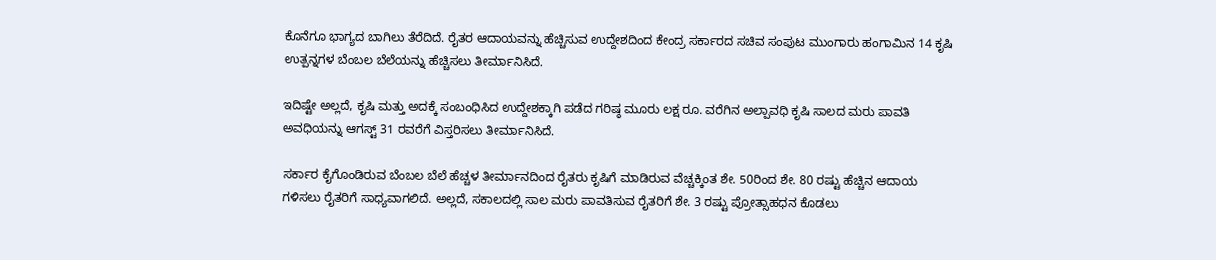ಕೊನೆಗೂ ಭಾಗ್ಯದ ಬಾಗಿಲು ತೆರೆದಿದೆ. ರೈತರ ಆದಾಯವನ್ನು ಹೆಚ್ಚಿಸುವ ಉದ್ದೇಶದಿಂದ ಕೇಂದ್ರ ಸರ್ಕಾರದ ಸಚಿವ ಸಂಪುಟ ಮುಂಗಾರು ಹಂಗಾಮಿನ 14 ಕೃಷಿ ಉತ್ಪನ್ನಗಳ ಬೆಂಬಲ ಬೆಲೆಯನ್ನು ಹೆಚ್ಚಿಸಲು ತೀರ್ಮಾನಿಸಿದೆ.

ಇದಿಷ್ಟೇ ಅಲ್ಲದೆ, ಕೃಷಿ ಮತ್ತು ಅದಕ್ಕೆ ಸಂಬಂಧಿಸಿದ ಉದ್ದೇಶಕ್ಕಾಗಿ ಪಡೆದ ಗರಿಷ್ಠ ಮೂರು ಲಕ್ಷ ರೂ. ವರೆಗಿನ ಅಲ್ಪಾವಧಿ ಕೃಷಿ ಸಾಲದ ಮರು ಪಾವತಿ ಅವಧಿಯನ್ನು ಆಗಸ್ಟ್ 31 ರವರೆಗೆ ವಿಸ್ತರಿಸಲು ತೀರ್ಮಾನಿಸಿದೆ.

ಸರ್ಕಾರ ಕೈಗೊಂಡಿರುವ ಬೆಂಬಲ ಬೆಲೆ ಹೆಚ್ಚಳ ತೀರ್ಮಾನದಿಂದ ರೈತರು ಕೃಷಿಗೆ ಮಾಡಿರುವ ವೆಚ್ಚಕ್ಕಿಂತ ಶೇ. 50ರಿಂದ ಶೇ. 80 ರಷ್ಟು ಹೆಚ್ಚಿನ ಆದಾಯ ಗಳಿಸಲು ರೈತರಿಗೆ ಸಾಧ್ಯವಾಗಲಿದೆ. ಅಲ್ಲದೆ, ಸಕಾಲದಲ್ಲಿ ಸಾಲ ಮರು ಪಾವತಿಸುವ ರೈತರಿಗೆ ಶೇ. 3 ರಷ್ಟು ಪ್ರೋತ್ಸಾಹಧನ ಕೊಡಲು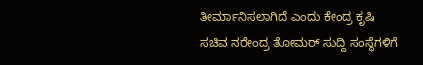ತೀರ್ಮಾನಿಸಲಾಗಿದೆ ಎಂದು ಕೇಂದ್ರ ಕೃಷಿ ಸಚಿವ ನರೇಂದ್ರ ತೋಮರ್ ಸುದ್ದಿ ಸಂಸ್ಥೆಗಳಿಗೆ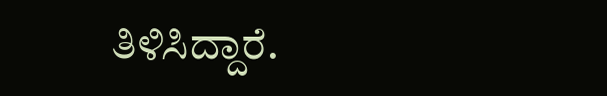ತಿಳಿಸಿದ್ದಾರೆ.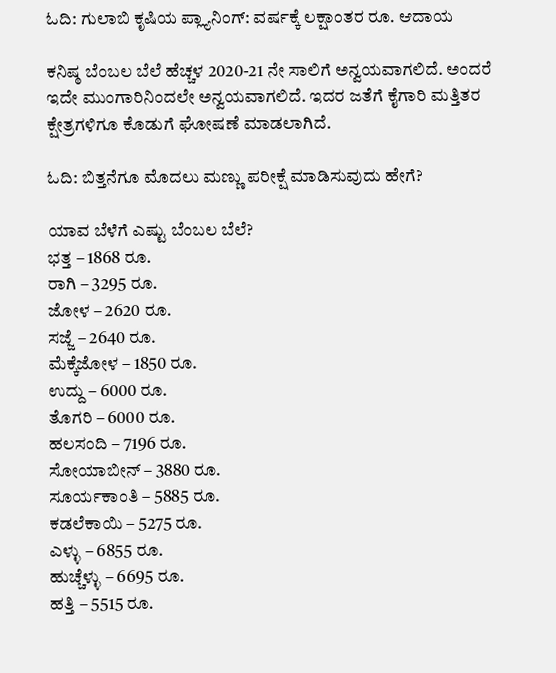ಓದಿ: ಗುಲಾಬಿ ಕೃಷಿಯ ಪ್ಲ್ಯಾನಿಂಗ್: ವರ್ಷಕ್ಕೆ ಲಕ್ಷಾಂತರ ರೂ. ಆದಾಯ

ಕನಿಷ್ಠ ಬೆಂಬಲ ಬೆಲೆ ಹೆಚ್ಚಳ 2020-21 ನೇ ಸಾಲಿಗೆ ಅನ್ವಯವಾಗಲಿದೆ. ಅಂದರೆ ಇದೇ ಮುಂಗಾರಿನಿಂದಲೇ ಅನ್ವಯವಾಗಲಿದೆ. ಇದರ ಜತೆಗೆ ಕೈಗಾರಿ ಮತ್ತಿತರ ಕ್ಷೇತ್ರಗಳಿಗೂ ಕೊಡುಗೆ ಘೋಷಣೆ ಮಾಡಲಾಗಿದೆ.

ಓದಿ: ಬಿತ್ತನೆಗೂ ಮೊದಲು ಮಣ್ಣು ಪರೀಕ್ಷೆ ಮಾಡಿಸುವುದು ಹೇಗೆ?

ಯಾವ ಬೆಳೆಗೆ ಎಷ್ಟು ಬೆಂಬಲ ಬೆಲೆ?
ಭತ್ತ – 1868 ರೂ.
ರಾಗಿ – 3295 ರೂ.
ಜೋಳ – 2620 ರೂ.
ಸಜ್ಜೆ – 2640 ರೂ.
ಮೆಕ್ಕೆಜೋಳ – 1850 ರೂ.
ಉದ್ದು – 6000 ರೂ.
ತೊಗರಿ – 6000 ರೂ.
ಹಲಸಂದಿ – 7196 ರೂ.
ಸೋಯಾಬೀನ್ – 3880 ರೂ.
ಸೂರ್ಯಕಾಂತಿ – 5885 ರೂ.
ಕಡಲೆಕಾಯಿ – 5275 ರೂ.
ಎಳ್ಳು – 6855 ರೂ.
ಹುಚ್ಚೆಳ್ಳು – 6695 ರೂ.
ಹತ್ತಿ – 5515 ರೂ.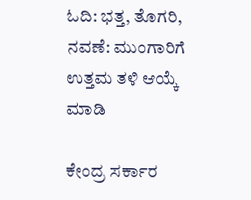ಓದಿ: ಭತ್ತ, ತೊಗರಿ, ನವಣೆ: ಮುಂಗಾರಿಗೆ ಉತ್ತಮ ತಳಿ ಆಯ್ಕೆ ಮಾಡಿ

ಕೇಂದ್ರ ಸರ್ಕಾರ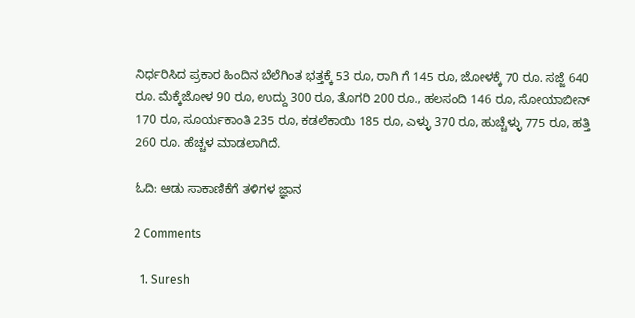ನಿರ್ಧರಿಸಿದ ಪ್ರಕಾರ ಹಿಂದಿನ ಬೆಲೆಗಿಂತ ಭತ್ತಕ್ಕೆ 53 ರೂ, ರಾಗಿ ಗೆ 145 ರೂ, ಜೋಳಕ್ಕೆ 70 ರೂ. ಸಜ್ಜೆ 640 ರೂ. ಮೆಕ್ಕೆಜೋಳ 90 ರೂ, ಉದ್ದು 300 ರೂ, ತೊಗರಿ 200 ರೂ., ಹಲಸಂದಿ 146 ರೂ, ಸೋಯಾಬೀನ್ 170 ರೂ, ಸೂರ್ಯಕಾಂತಿ 235 ರೂ, ಕಡಲೆಕಾಯಿ 185 ರೂ, ಎಳ್ಳು 370 ರೂ, ಹುಚ್ಚೆಳ್ಳು 775 ರೂ, ಹತ್ತಿ 260 ರೂ. ಹೆಚ್ಚಳ ಮಾಡಲಾಗಿದೆ.

ಓದಿ: ಆಡು ಸಾಕಾಣಿಕೆಗೆ ತಳಿಗಳ ಜ್ಞಾನ

2 Comments

  1. Suresh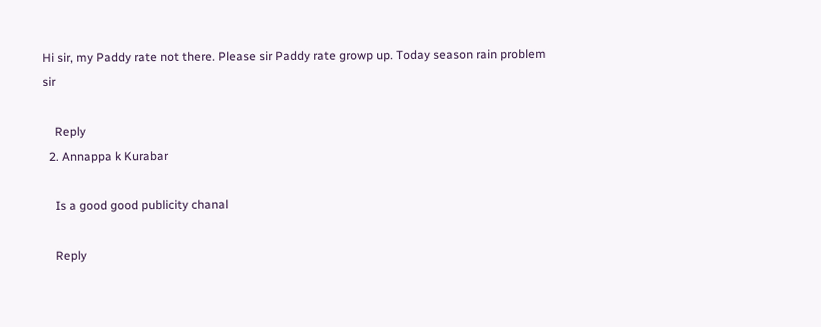Hi sir, my Paddy rate not there. Please sir Paddy rate growp up. Today season rain problem sir

    Reply
  2. Annappa k Kurabar

    Is a good good publicity chanal

    Reply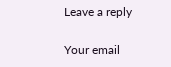Leave a reply

Your email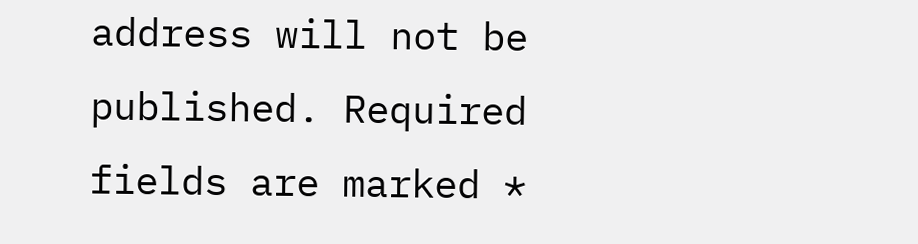address will not be published. Required fields are marked *